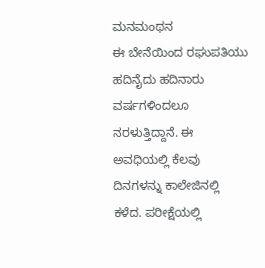ಮನಮಂಥನ
ಈ ಬೇನೆಯಿಂದ ರಘುಪತಿಯು ಹದಿನೈದು ಹದಿನಾರು ವರ್ಷಗಳಿಂದಲೂ ನರಳುತ್ತಿದ್ದಾನೆ. ಈ ಅವಧಿಯಲ್ಲಿ ಕೆಲವು ದಿನಗಳನ್ನು ಕಾಲೇಜಿನಲ್ಲಿ ಕಳೆದ. ಪರೀಕ್ಷೆಯಲ್ಲಿ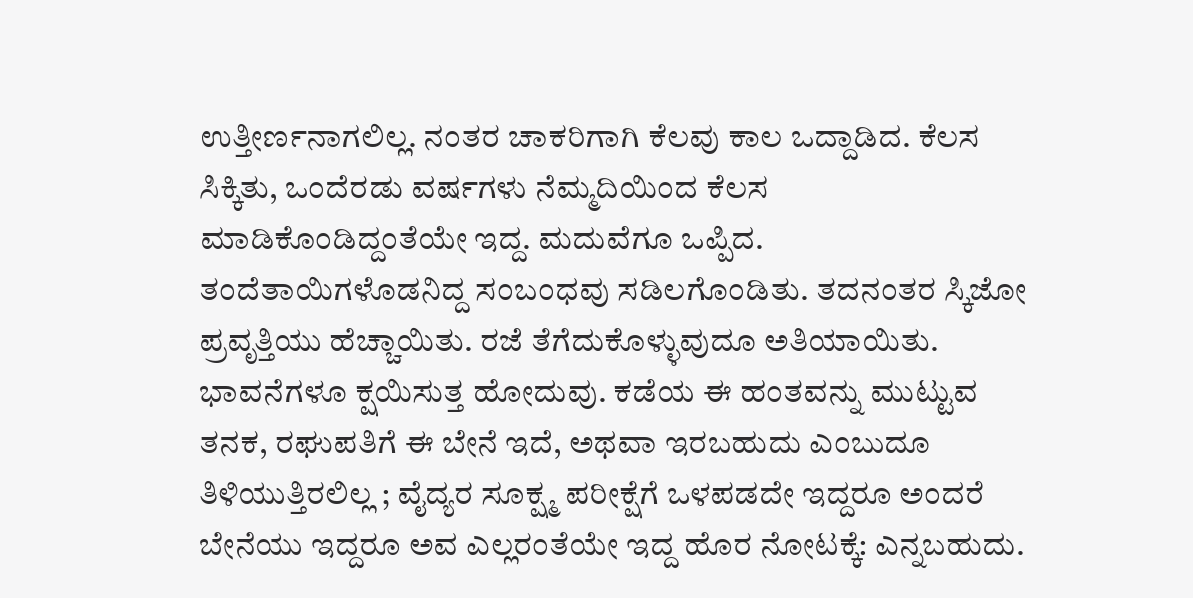ಉತ್ತೀರ್ಣನಾಗಲಿಲ್ಲ. ನಂತರ ಚಾಕರಿಗಾಗಿ ಕೆಲವು ಕಾಲ ಒದ್ದಾಡಿದ. ಕೆಲಸ ಸಿಕ್ಕಿತು, ಒಂದೆರಡು ವರ್ಷಗಳು ನೆಮ್ಮದಿಯಿಂದ ಕೆಲಸ ಮಾಡಿಕೊಂಡಿದ್ದಂತೆಯೇ ಇದ್ದ. ಮದುವೆಗೂ ಒಪ್ಪಿದ. ತಂದೆತಾಯಿಗಳೊಡನಿದ್ದ ಸಂಬಂಧವು ಸಡಿಲಗೊಂಡಿತು. ತದನಂತರ ಸ್ಕಿಜೋ ಪ್ರವೃತ್ತಿಯು ಹೆಚ್ಚಾಯಿತು. ರಜೆ ತೆಗೆದುಕೊಳ್ಳುವುದೂ ಅತಿಯಾಯಿತು. ಭಾವನೆಗಳೂ ಕ್ಷಯಿಸುತ್ತ ಹೋದುವು. ಕಡೆಯ ಈ ಹಂತವನ್ನು ಮುಟ್ಟುವ ತನಕ, ರಘುಪತಿಗೆ ಈ ಬೇನೆ ಇದೆ, ಅಥವಾ ಇರಬಹುದು ಎಂಬುದೂ ತಿಳಿಯುತ್ತಿರಲಿಲ್ಲ ; ವೈದ್ಯರ ಸೂಕ್ಷ್ಮ ಪರೀಕ್ಷೆಗೆ ಒಳಪಡದೇ ಇದ್ದರೂ ಅಂದರೆ ಬೇನೆಯು ಇದ್ದರೂ ಅವ ಎಲ್ಲರಂತೆಯೇ ಇದ್ದ ಹೊರ ನೋಟಕ್ಕೆ: ಎನ್ನಬಹುದು.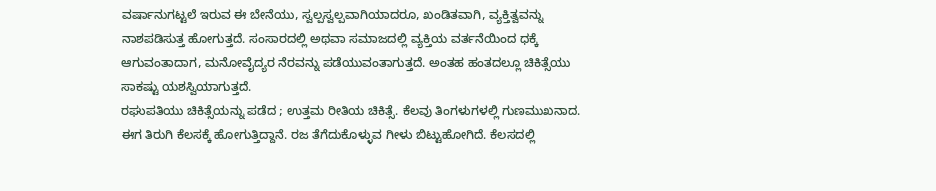ವರ್ಷಾನುಗಟ್ಟಲೆ ಇರುವ ಈ ಬೇನೆಯು, ಸ್ವಲ್ಪಸ್ವಲ್ಪವಾಗಿಯಾದರೂ, ಖಂಡಿತವಾಗಿ, ವ್ಯಕ್ತಿತ್ವವನ್ನು ನಾಶಪಡಿಸುತ್ತ ಹೋಗುತ್ತದೆ. ಸಂಸಾರದಲ್ಲಿ ಅಥವಾ ಸಮಾಜದಲ್ಲಿ ವ್ಯಕ್ತಿಯ ವರ್ತನೆಯಿಂದ ಧಕ್ಕೆ ಆಗುವಂತಾದಾಗ, ಮನೋವೈದ್ಯರ ನೆರವನ್ನು ಪಡೆಯುವಂತಾಗುತ್ತದೆ. ಅಂತಹ ಹಂತದಲ್ಲೂ ಚಿಕಿತ್ಸೆಯು ಸಾಕಷ್ಟು ಯಶಸ್ವಿಯಾಗುತ್ತದೆ.
ರಘುಪತಿಯು ಚಿಕಿತ್ಸೆಯನ್ನು ಪಡೆದ ; ಉತ್ತಮ ರೀತಿಯ ಚಿಕಿತ್ಸೆ. ಕೆಲವು ತಿಂಗಳುಗಳಲ್ಲಿ ಗುಣಮುಖನಾದ. ಈಗ ತಿರುಗಿ ಕೆಲಸಕ್ಕೆ ಹೋಗುತ್ತಿದ್ದಾನೆ. ರಜ ತೆಗೆದುಕೊಳ್ಳುವ ಗೀಳು ಬಿಟ್ಟುಹೋಗಿದೆ. ಕೆಲಸದಲ್ಲಿ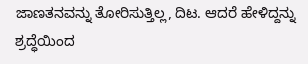ಜಾಣತನವನ್ನು ತೋರಿಸುತ್ತಿಲ್ಲ, ದಿಟ. ಆದರೆ ಹೇಳಿದ್ದನ್ನು ಶ್ರದ್ಧೆಯಿಂದ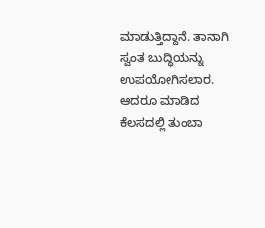ಮಾಡುತ್ತಿದ್ದಾನೆ. ತಾನಾಗಿ ಸ್ವಂತ ಬುದ್ಧಿಯನ್ನು ಉಪಯೋಗಿಸಲಾರ. ಆದರೂ ಮಾಡಿದ ಕೆಲಸದಲ್ಲಿ ತುಂಬಾ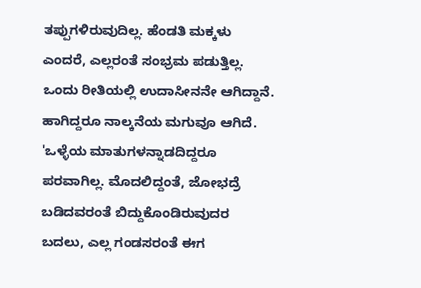ತಪ್ಪುಗಳಿರುವುದಿಲ್ಲ. ಹೆಂಡತಿ ಮಕ್ಕಳು ಎಂದರೆ, ಎಲ್ಲರಂತೆ ಸಂಭ್ರಮ ಪಡುತ್ತಿಲ್ಲ. ಒಂದು ರೀತಿಯಲ್ಲಿ ಉದಾಸೀನನೇ ಆಗಿದ್ದಾನೆ. ಹಾಗಿದ್ದರೂ ನಾಲ್ಕನೆಯ ಮಗುವೂ ಆಗಿದೆ. 'ಒಳ್ಳೆಯ ಮಾತುಗಳನ್ನಾಡದಿದ್ದರೂ ಪರವಾಗಿಲ್ಲ. ಮೊದಲಿದ್ದಂತೆ, ಜೋಭದ್ರೆ ಬಡಿದವರಂತೆ ಬಿದ್ದುಕೊಂಡಿರುವುದರ ಬದಲು, ಎಲ್ಲ ಗಂಡಸರಂತೆ ಈಗ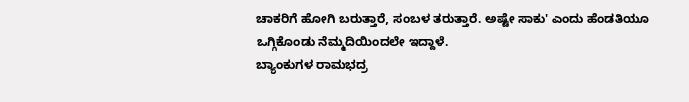ಚಾಕರಿಗೆ ಹೋಗಿ ಬರುತ್ತಾರೆ, ಸಂಬಳ ತರುತ್ತಾರೆ. ಅಷ್ಟೇ ಸಾಕು' ಎಂದು ಹೆಂಡತಿಯೂ ಒಗ್ಗಿಕೊಂಡು ನೆಮ್ಮದಿಯಿಂದಲೇ ಇದ್ದಾಳೆ.
ಬ್ಯಾಂಕುಗಳ ರಾಮಭದ್ರ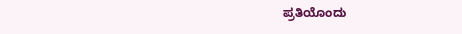ಪ್ರತಿಯೊಂದು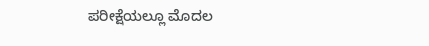ಪರೀಕ್ಷೆಯಲ್ಲೂ ಮೊದಲ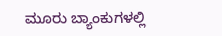ಮೂರು ಬ್ಯಾಂಕುಗಳಲ್ಲಿ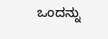ಒಂದನ್ನು